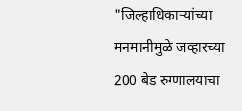"जिल्हाधिकाऱ्यांच्या मनमानीमुळे जव्हारच्या 200 बेड रुग्णालयाचा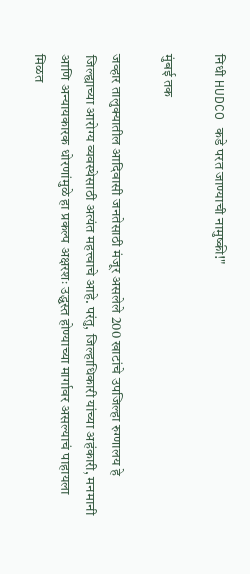निधी HUDCO कडे परत जाण्याची नामुष्की!"

मुंबई तक

जव्हार तालुक्यातील आदिवासी जनतेसाठी मंजूर असलेले 200 खाटांचे उपजिल्हा रुग्णालय हे जिल्ह्याच्या आरोग्य व्यवस्थेसाठी अत्यंत महत्त्वाचे आहे. परंतु, जिल्हाधिकारी यांच्या अहंकारी, मनमानी आणि अन्यायकारक धोरणांमुळे हा प्रकल्प अक्षरशः उद्ध्वस्त होण्याच्या मार्गावर असल्याचं पाहायला मिळत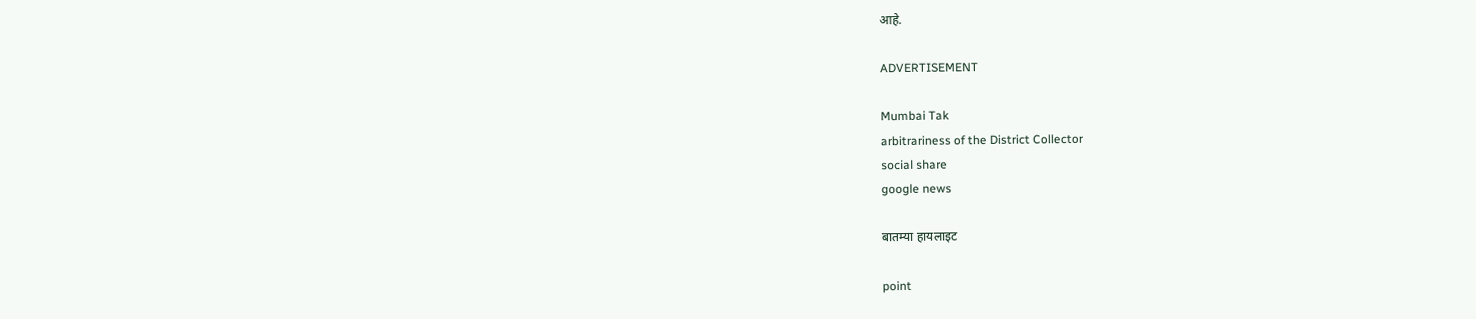आहे.

ADVERTISEMENT

Mumbai Tak
arbitrariness of the District Collector
social share
google news

बातम्या हायलाइट

point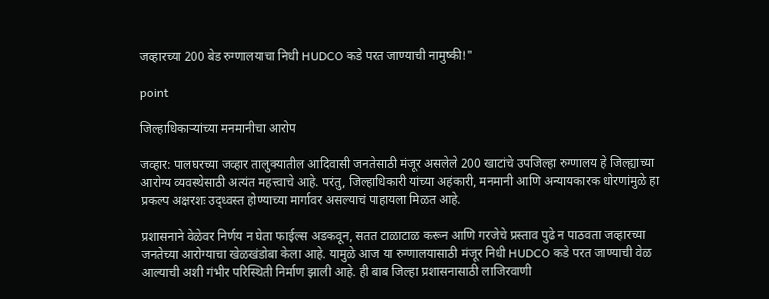जव्हारच्या 200 बेड रुग्णालयाचा निधी HUDCO कडे परत जाण्याची नामुष्की!"

point

जिल्हाधिकाऱ्यांच्या मनमानीचा आरोप

जव्हार: पालघरच्या जव्हार तालुक्यातील आदिवासी जनतेसाठी मंजूर असलेले 200 खाटांचे उपजिल्हा रुग्णालय हे जिल्ह्याच्या आरोग्य व्यवस्थेसाठी अत्यंत महत्त्वाचे आहे. परंतु, जिल्हाधिकारी यांच्या अहंकारी, मनमानी आणि अन्यायकारक धोरणांमुळे हा प्रकल्प अक्षरशः उद्ध्वस्त होण्याच्या मार्गावर असल्याचं पाहायला मिळत आहे.

प्रशासनाने वेळेवर निर्णय न घेता फाईल्स अडकवून, सतत टाळाटाळ करून आणि गरजेचे प्रस्ताव पुढे न पाठवता जव्हारच्या जनतेच्या आरोग्याचा खेळखंडोबा केला आहे. यामुळे आज या रुग्णालयासाठी मंजूर निधी HUDCO कडे परत जाण्याची वेळ आल्याची अशी गंभीर परिस्थिती निर्माण झाली आहे. ही बाब जिल्हा प्रशासनासाठी लाजिरवाणी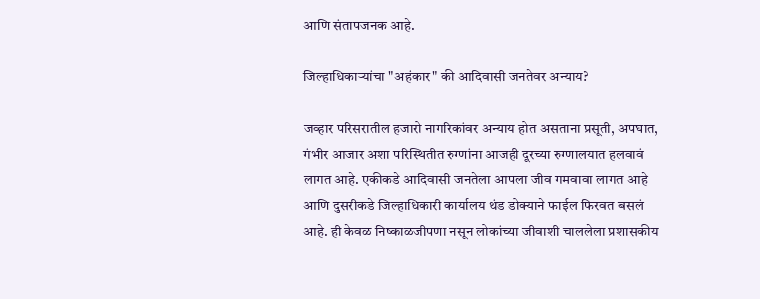आणि संतापजनक आहे.

जिल्हाधिकाऱ्यांचा "अहंकार" की आदिवासी जनतेवर अन्याय?

जव्हार परिसरातील हजारो नागरिकांवर अन्याय होत असताना प्रसूती, अपघात, गंभीर आजार अशा परिस्थितीत रुग्णांना आजही दूरच्या रुग्णालयात हलवावं लागत आहे. एकीकडे आदिवासी जनतेला आपला जीव गमवावा लागत आहे आणि दुसरीकडे जिल्हाधिकारी कार्यालय थंड डोक्याने फाईल फिरवत बसलं आहे. ही केवळ निष्काळजीपणा नसून लोकांच्या जीवाशी चाललेला प्रशासकीय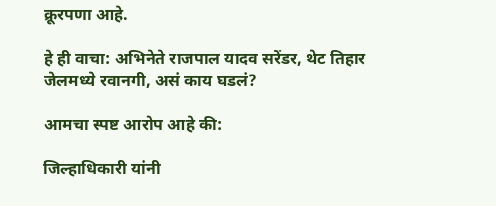क्रूरपणा आहे.

हे ही वाचा: अभिनेते राजपाल यादव सरेंडर, थेट तिहार जेलमध्ये रवानगी, असं काय घडलं?

आमचा स्पष्ट आरोप आहे की:

जिल्हाधिकारी यांनी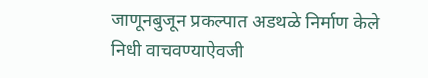जाणूनबुजून प्रकल्पात अडथळे निर्माण केले
निधी वाचवण्याऐवजी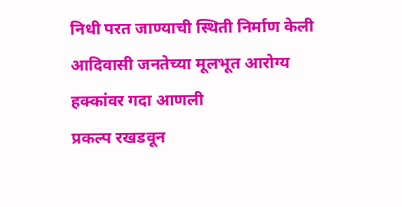निधी परत जाण्याची स्थिती निर्माण केली
आदिवासी जनतेच्या मूलभूत आरोग्य हक्कांवर गदा आणली
प्रकल्प रखडवून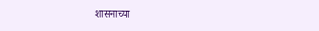शासनाच्या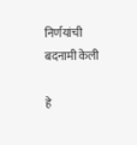निर्णयांची बदनामी केली

हे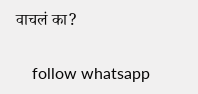वाचलं का?

    follow whatsapp